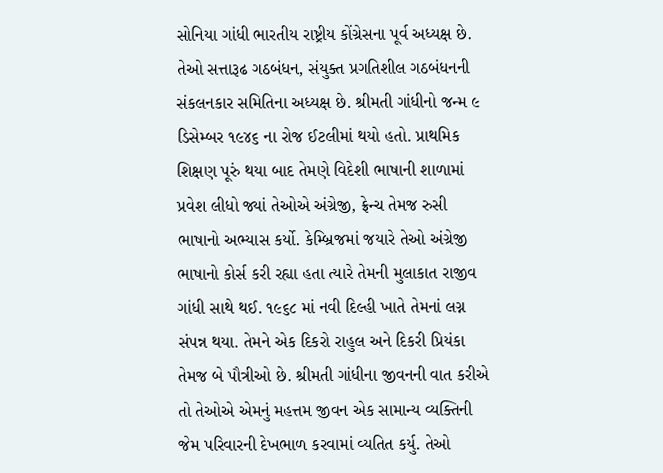સોનિયા ગાંધી ભારતીય રાષ્ટ્રીય કોંગ્રેસના પૂર્વ અધ્યક્ષ છે. તેઓ સત્તારૂઢ ગઠબંધન, સંયુક્ત પ્રગતિશીલ ગઠબંધનની સંકલનકાર સમિતિના અધ્યક્ષ છે. શ્રીમતી ગાંધીનો જન્મ ૯ ડિસેમ્બર ૧૯૪૬ ના રોજ ઈટલીમાં થયો હતો. પ્રાથમિક શિક્ષણ પૂરું થયા બાદ તેમણે વિદેશી ભાષાની શાળામાં પ્રવેશ લીધો જ્યાં તેઓએ અંગ્રેજી, ફ્રેન્ચ તેમજ રુસી ભાષાનો અભ્યાસ કર્યો. કેમ્બ્રિજમાં જયારે તેઓ અંગ્રેજી ભાષાનો કોર્સ કરી રહ્યા હતા ત્યારે તેમની મુલાકાત રાજીવ ગાંધી સાથે થઈ. ૧૯૬૮ માં નવી દિલ્હી ખાતે તેમનાં લગ્ન સંપન્ન થયા. તેમને એક દિકરો રાહુલ અને દિકરી પ્રિયંકા તેમજ બે પૌત્રીઓ છે. શ્રીમતી ગાંધીના જીવનની વાત કરીએ તો તેઓએ એમનું મહત્તમ જીવન એક સામાન્ય વ્યક્તિની જેમ પરિવારની દેખભાળ કરવામાં વ્યતિત કર્યુ. તેઓ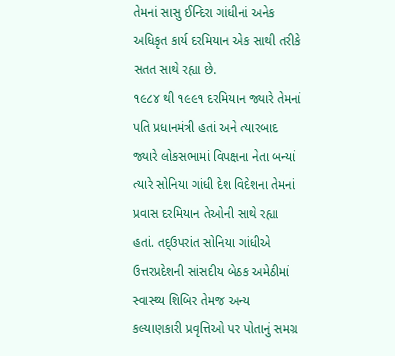તેમનાં સાસુ ઈન્દિરા ગાંધીનાં અનેક અધિકૃત કાર્ય દરમિયાન એક સાથી તરીકે સતત સાથે રહ્યા છે.
૧૯૮૪ થી ૧૯૯૧ દરમિયાન જ્યારે તેમનાં પતિ પ્રધાનમંત્રી હતાં અને ત્યારબાદ જ્યારે લોકસભામાં વિપક્ષના નેતા બન્યાં ત્યારે સોનિયા ગાંધી દેશ વિદેશના તેમનાં પ્રવાસ દરમિયાન તેઓની સાથે રહ્યા હતાં. તદ્ઉપરાંત સોનિયા ગાંધીએ ઉત્તરપ્રદેશની સાંસદીય બેઠક અમેઠીમાં સ્વાસ્થ્ય શિબિર તેમજ અન્ય કલ્યાણકારી પ્રવૃત્તિઓ પર પોતાનું સમગ્ર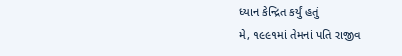ધ્યાન કેન્દ્રિત કર્યું હતું
મે, ૧૯૯૧માં તેમનાં પતિ રાજીવ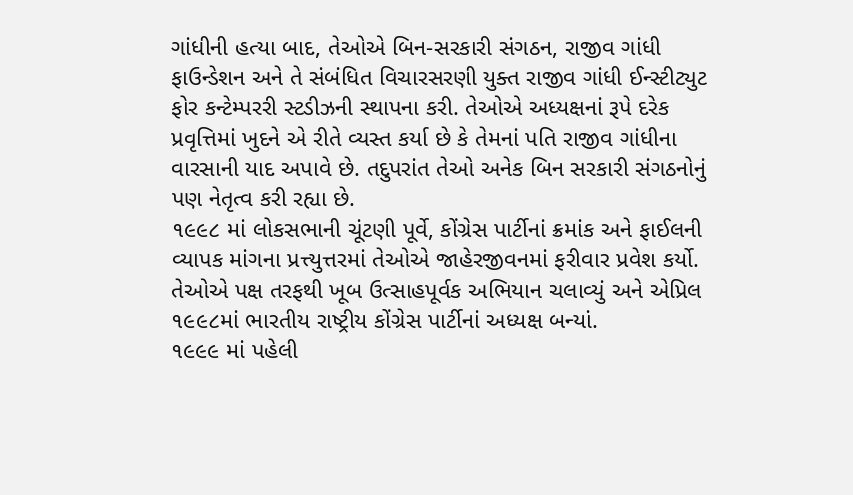ગાંધીની હત્યા બાદ, તેઓએ બિન-સરકારી સંગઠન, રાજીવ ગાંધી ફાઉન્ડેશન અને તે સંબંધિત વિચારસરણી યુક્ત રાજીવ ગાંધી ઈન્સ્ટીટ્યુટ ફોર કન્ટેમ્પરરી સ્ટડીઝની સ્થાપના કરી. તેઓએ અધ્યક્ષનાં રૂપે દરેક પ્રવૃત્તિમાં ખુદને એ રીતે વ્યસ્ત કર્યા છે કે તેમનાં પતિ રાજીવ ગાંધીના વારસાની યાદ અપાવે છે. તદુપરાંત તેઓ અનેક બિન સરકારી સંગઠનોનું પણ નેતૃત્વ કરી રહ્યા છે.
૧૯૯૮ માં લોકસભાની ચૂંટણી પૂર્વે, કોંગ્રેસ પાર્ટીનાં ક્રમાંક અને ફાઈલની વ્યાપક માંગના પ્રત્ત્યુત્તરમાં તેઓએ જાહેરજીવનમાં ફરીવાર પ્રવેશ કર્યો. તેઓએ પક્ષ તરફથી ખૂબ ઉત્સાહપૂર્વક અભિયાન ચલાવ્યું અને એપ્રિલ ૧૯૯૮માં ભારતીય રાષ્ટ્રીય કોંગ્રેસ પાર્ટીનાં અધ્યક્ષ બન્યાં.
૧૯૯૯ માં પહેલી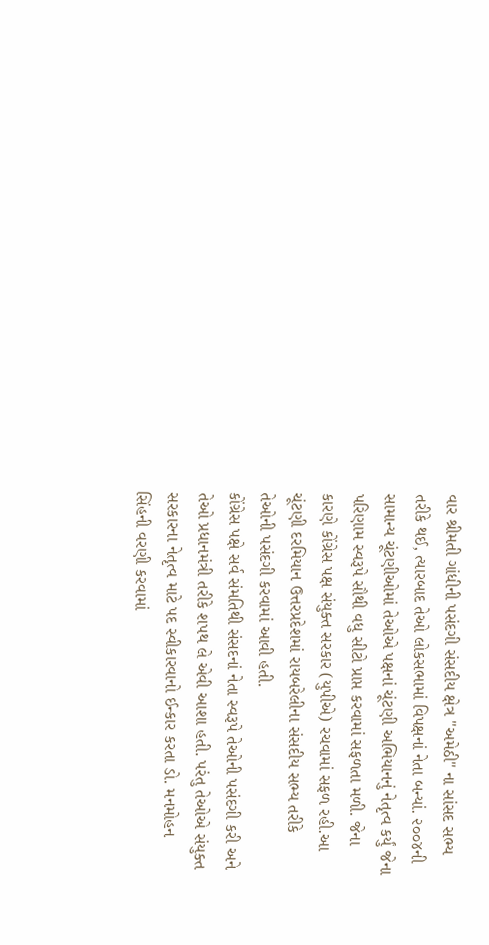વાર શ્રીમતી ગાંધીની પસંદગી સંસદીય ક્ષેત્ર "અમેઠી" ના સાંસદ સભ્ય તરીકે થઈ, ત્યારબાદ તેઓ લોકસભામાં વિપક્ષનાં નેતા બન્યાં. ૨૦૦૪ની સામાન્ય ચૂંટણીઓમાં તેઓએ પક્ષનાં ચૂંટણી અભિયાનનું નેતૃત્વ કર્યું જેના પરિણામ સ્વરૂપે સૌથી વધુ સીટો પ્રાપ્ત કરવામાં સફળતા મળી. જેના કારણે કોંગ્રેસ પક્ષ સંયુક્ત સરકાર (યુપીએ) રચવામાં સફળ રહી.આ ચૂંટણી દરમિયાન ઉત્તરપ્રદેશમાં રાયબરેલીના સંસદીય સભ્ય તરીકે તેઓની પસંદગી કરવામાં આવી હતી.
કોંગ્રેસ પક્ષે સર્વ સંમતિથી સંસદનાં નેતા સ્વરૂપે તેઓની પસંદગી કરી અને તેઓ પ્રધાનમંત્રી તરીકે શપથ લે એવી આશા હતી. પરંતુ તેઓએ સંયુક્ત સરકારના નેતૃત્વ માટે પદ સ્વીકારવાનો ઈન્કાર કરતા ડો. મનમોહન સિંહની વરણી કરવામાં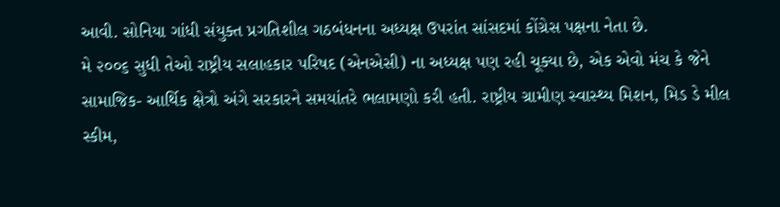આવી. સોનિયા ગાંધી સંયુક્ત પ્રગતિશીલ ગઠબંધનના અધ્યક્ષ ઉપરાંત સાંસદમાં કોંગ્રેસ પક્ષના નેતા છે.
મે ૨૦૦૬ સુધી તેઓ રાષ્ટ્રીય સલાહકાર પરિષદ (એનએસી) ના અધ્યક્ષ પણ રહી ચૂક્યા છે, એક એવો મંચ કે જેને સામાજિક- આર્થિક ક્ષેત્રો અંગે સરકારને સમયાંતરે ભલામણો કરી હતી. રાષ્ટ્રીય ગ્રામીણ સ્વાસ્થ્ય મિશન, મિડ ડે મીલ સ્કીમ,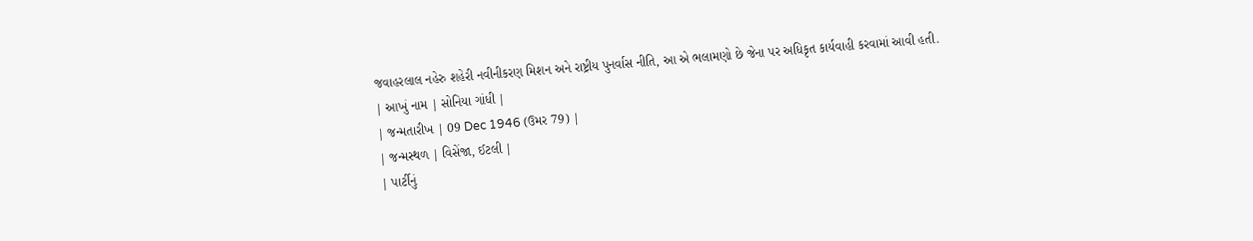જવાહરલાલ નહેરુ શહેરી નવીનીકરણ મિશન અને રાષ્ટ્રીય પુનર્વાસ નીતિ, આ એ ભલામણો છે જેના પર અધિકૃત કાર્યવાહી કરવામાં આવી હતી.
| આખું નામ | સોનિયા ગાંધી |
| જન્મતારીખ | 09 Dec 1946 (ઉમર 79) |
| જન્મસ્થળ | વિસેંજા, ઈટલી |
| પાર્ટીનું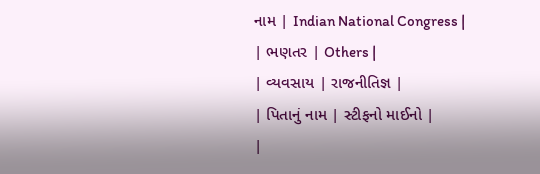નામ | Indian National Congress |
| ભણતર | Others |
| વ્યવસાય | રાજનીતિજ્ઞ |
| પિતાનું નામ | સ્ટીફનો માઈનો |
|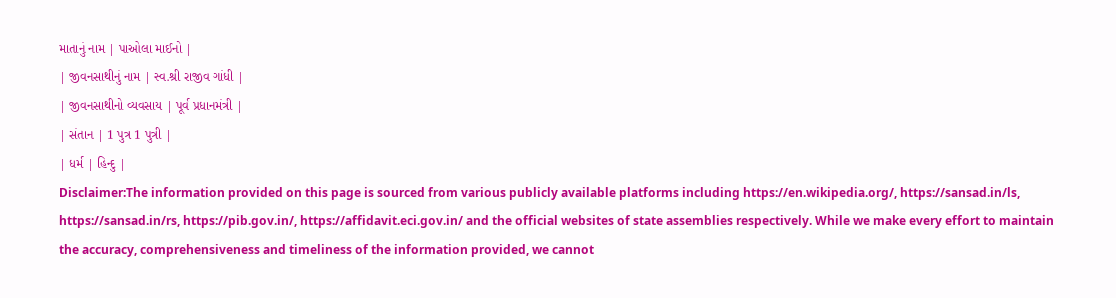માતાનું નામ | પાઓલા માઈનો |
| જીવનસાથીનું નામ | સ્વ.શ્રી રાજીવ ગાંધી |
| જીવનસાથીનો વ્યવસાય | પૂર્વ પ્રધાનમંત્રી |
| સંતાન | 1 પુત્ર 1 પુત્રી |
| ધર્મ | હિન્દુ |
Disclaimer:The information provided on this page is sourced from various publicly available platforms including https://en.wikipedia.org/, https://sansad.in/ls, https://sansad.in/rs, https://pib.gov.in/, https://affidavit.eci.gov.in/ and the official websites of state assemblies respectively. While we make every effort to maintain the accuracy, comprehensiveness and timeliness of the information provided, we cannot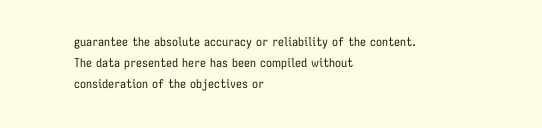guarantee the absolute accuracy or reliability of the content. The data presented here has been compiled without consideration of the objectives or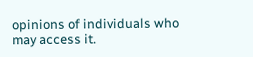opinions of individuals who may access it.